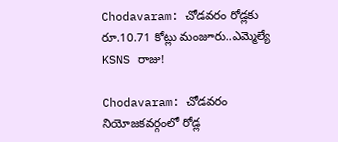Chodavaram: చోడవరం రోడ్లకు రూ.10.71 కోట్లు మంజూరు..ఎమ్మెల్యే KSNS రాజు!

Chodavaram: చోడవరం నియోజకవర్గంలో రోడ్ల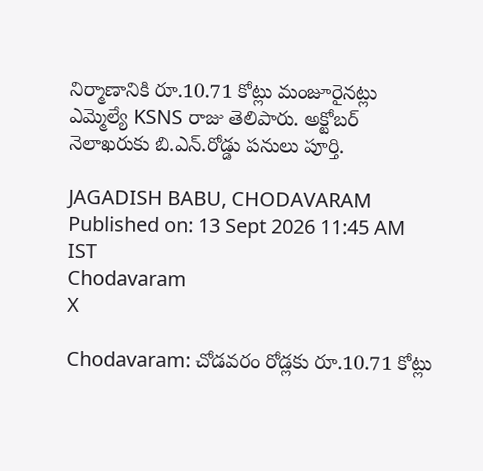నిర్మాణానికి రూ.10.71 కోట్లు మంజూరైనట్లు ఎమ్మెల్యే KSNS రాజు తెలిపారు. అక్టోబర్ నెలాఖరుకు బి.ఎన్.రోడ్డు పనులు పూర్తి.

JAGADISH BABU, CHODAVARAM
Published on: 13 Sept 2026 11:45 AM IST
Chodavaram
X

Chodavaram: చోడవరం రోడ్లకు రూ.10.71 కోట్లు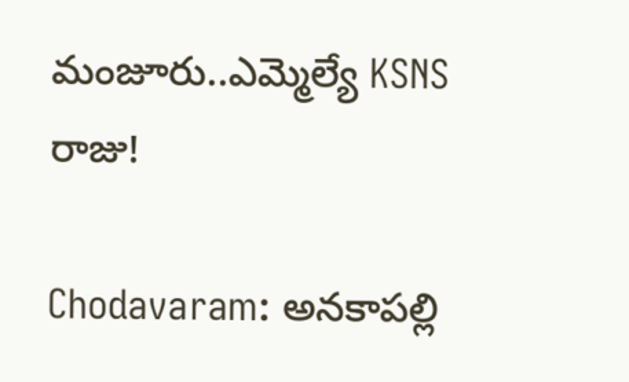మంజూరు..ఎమ్మెల్యే KSNS రాజు!

Chodavaram: అనకాపల్లి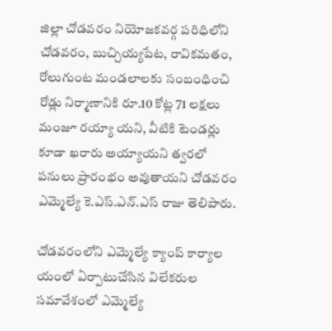జిల్లా చోడవరం నియోజకవర్గ పరిధిలోని చోడవరం, బుచ్చియ్యపేట, రావికమతం, రోలుగుంట మండలాలకు సంబంధించి రోడ్లు నిర్మాణానికి రూ.10 కోట్ల 71 లక్షలు మంజూ రయ్యా యని, వీటికి టెండర్లు కూడా ఖరారు అయ్యాయని త్వరలో పనులు ప్రారంభం అవుతాయని చోడవరం ఎమ్మెల్యే కె.ఎస్.ఎన్.ఎస్ రాజు తెలిపారు.

చోడవరంలోని ఎమ్మెల్యే క్యాంప్ కార్యాల యంలో ఏర్పాటుచేసిన విలేకరుల సమావేశంలో ఎమ్మెల్యే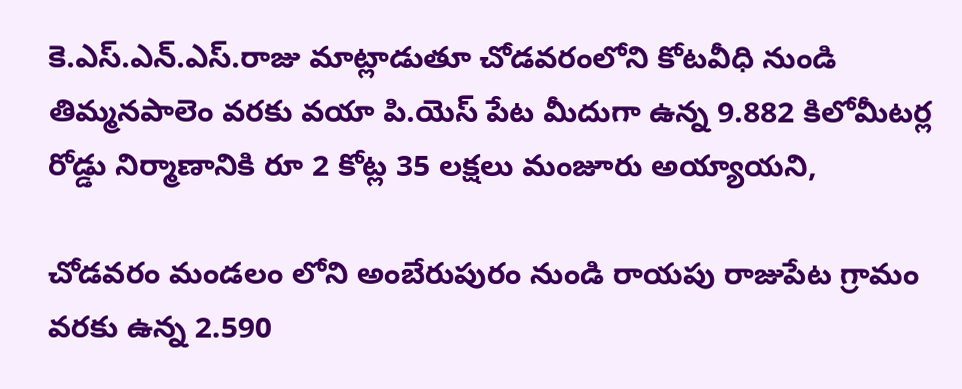కె.ఎస్.ఎన్.ఎస్.రాజు మాట్లాడుతూ చోడవరంలోని కోటవీధి నుండి తిమ్మనపాలెం వరకు వయా పి.యెస్ పేట మీదుగా ఉన్న 9.882 కిలోమీటర్ల రోడ్డు నిర్మాణానికి రూ 2 కోట్ల 35 లక్షలు మంజూరు అయ్యాయని,

చోడవరం మండలం లోని అంబేరుపురం నుండి రాయపు రాజుపేట గ్రామం వరకు ఉన్న 2.590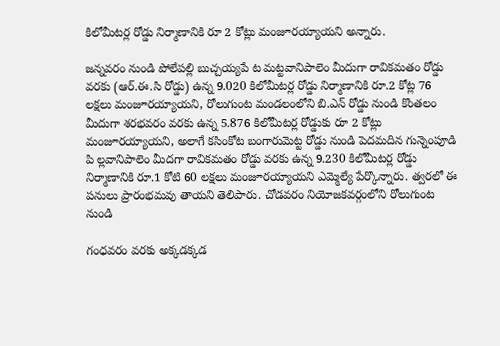కిలోమీటర్ల రోడ్డు నిర్మాణానికి రూ 2 కోట్లు మంజూరయ్యాయని అన్నారు.

జన్నవరం నుండి పోలేపల్లి బుచ్చయ్యపే ట మట్టవానిపాలెం మీదుగా రావికమతం రోడ్డు వరకు (ఆర్.ఈ.సి రోడ్డు) ఉన్న 9.020 కిలోమీటర్ల రోడ్డు నిర్మాణానికి రూ.2 కోట్ల 76 లక్షలు మంజూరయ్యాయని, రోలుగుంట మండలంలోని బి.ఎన్ రోడ్డు నుండి కొంతలం మీదుగా శరభవరం వరకు ఉన్న 5.876 కిలోమీటర్ల రోడ్డుకు రూ 2 కోట్లు మంజూరయ్యాయని, అలాగే కసింకోట బంగారుమెట్ట రోడ్డు నుండి పెదమదిన గున్నెంపూడి పి ల్లవానిపాలెం మీదగా రావికమతం రోడ్డు వరకు ఉన్న 9.230 కిలోమీటర్ల రోడ్డు నిర్మాణానికి రూ.1 కోటి 60 లక్షలు మంజూరయ్యాయని ఎమ్మెల్యే పేర్కొన్నారు. త్వరలో ఈ పనులు ప్రారంభమవు తాయని తెలిపారు. చోడవరం నియోజకవర్గంలోని రోలుగుంట నుండి

గంధవరం వరకు అక్కడక్కడ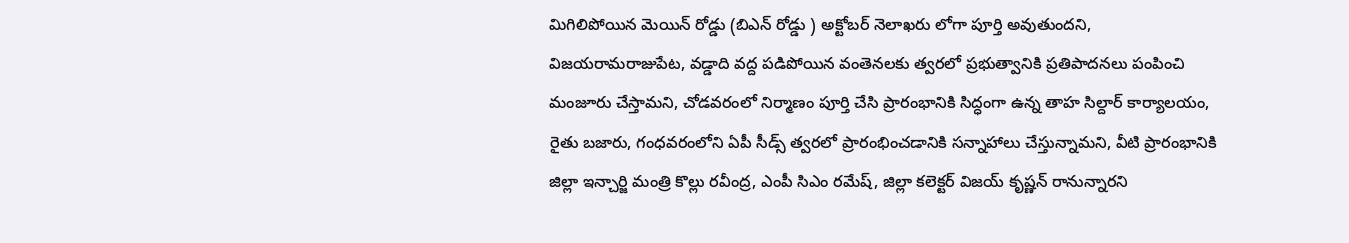మిగిలిపోయిన మెయిన్ రోడ్డు (బిఎన్ రోడ్డు ) అక్టోబర్ నెలాఖరు లోగా పూర్తి అవుతుందని, విజయరామరాజుపేట, వడ్డాది వద్ద పడిపోయిన వంతెనలకు త్వరలో ప్రభుత్వానికి ప్రతిపాదనలు పంపించి మంజూరు చేస్తామని, చోడవరంలో నిర్మాణం పూర్తి చేసి ప్రారంభానికి సిద్ధంగా ఉన్న తాహ సిల్దార్ కార్యాలయం, రైతు బజారు, గంధవరంలోని ఏపీ సీడ్స్ త్వరలో ప్రారంభించడానికి సన్నాహాలు చేస్తున్నామని, వీటి ప్రారంభానికి జిల్లా ఇన్చార్జి మంత్రి కొల్లు రవీంద్ర, ఎంపీ సిఎం రమేష్, జిల్లా కలెక్టర్ విజయ్ కృష్ణన్ రానున్నారని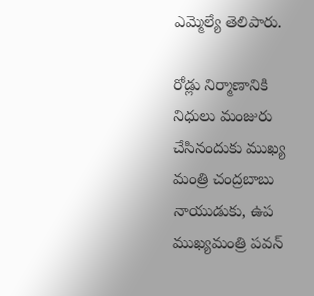ఎమ్మెల్యే తెలిపారు.

రోడ్లు నిర్మాణానికి నిధులు మంజురు చేసినందుకు ముఖ్య మంత్రి చంద్రబాబు నాయుడుకు, ఉప ముఖ్యమంత్రి పవన్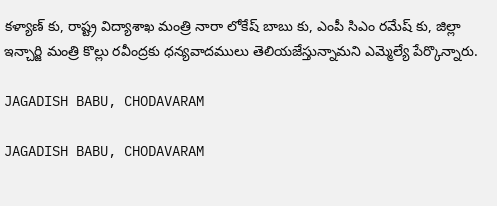కళ్యాణ్ కు, రాష్ట్ర విద్యాశాఖ మంత్రి నారా లోకేష్ బాబు కు, ఎంపీ సిఎం రమేష్ కు, జిల్లా ఇన్చార్జి మంత్రి కొల్లు రవీంద్రకు ధన్యవాదములు తెలియజేస్తున్నామని ఎమ్మెల్యే పేర్కొన్నారు.

JAGADISH BABU, CHODAVARAM

JAGADISH BABU, CHODAVARAM